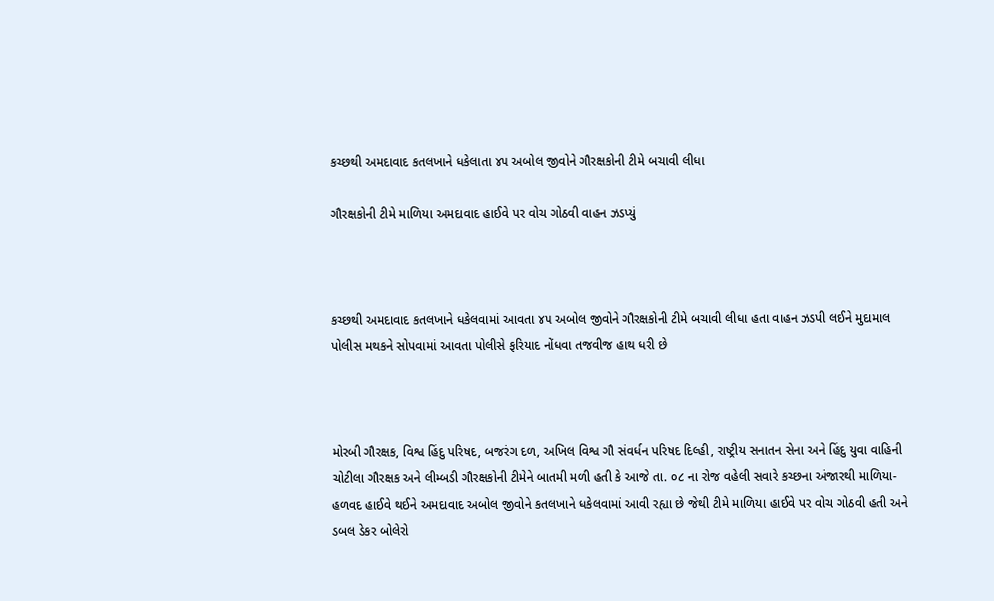કચ્છથી અમદાવાદ કતલખાને ધકેલાતા ૪૫ અબોલ જીવોને ગૌરક્ષકોની ટીમે બચાવી લીધા

ગૌરક્ષકોની ટીમે માળિયા અમદાવાદ હાઈવે પર વોચ ગોઠવી વાહન ઝડપ્યું



કચ્છથી અમદાવાદ કતલખાને ધકેલવામાં આવતા ૪૫ અબોલ જીવોને ગૌરક્ષકોની ટીમે બચાવી લીધા હતા વાહન ઝડપી લઈને મુદામાલ પોલીસ મથકને સોપવામાં આવતા પોલીસે ફરિયાદ નોંધવા તજવીજ હાથ ધરી છે



મોરબી ગૌરક્ષક, વિશ્વ હિંદુ પરિષદ, બજરંગ દળ, અખિલ વિશ્વ ગૌ સંવર્ધન પરિષદ દિલ્હી, રાષ્ટ્રીય સનાતન સેના અને હિંદુ યુવા વાહિની ચોટીલા ગૌરક્ષક અને લીમ્બડી ગૌરક્ષકોની ટીમેને બાતમી મળી હતી કે આજે તા. ૦૮ ના રોજ વહેલી સવારે કચ્છના અંજારથી માળિયા-હળવદ હાઈવે થઈને અમદાવાદ અબોલ જીવોને કતલખાને ધકેલવામાં આવી રહ્યા છે જેથી ટીમે માળિયા હાઈવે પર વોચ ગોઠવી હતી અને ડબલ ડેકર બોલેરો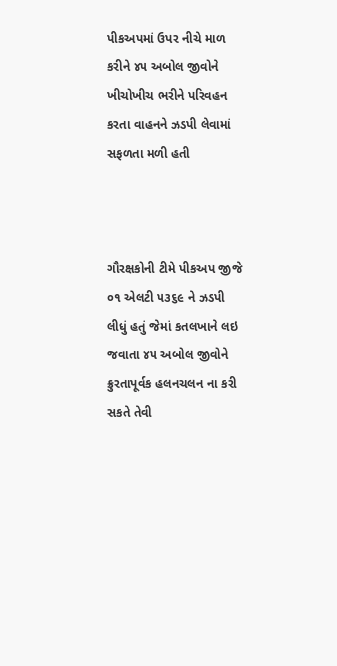પીકઅપમાં ઉપર નીચે માળ કરીને ૪૫ અબોલ જીવોને ખીચોખીચ ભરીને પરિવહન કરતા વાહનને ઝડપી લેવામાં સફળતા મળી હતી



ગૌરક્ષકોની ટીમે પીકઅપ જીજે ૦૧ એલટી ૫૩૬૯ ને ઝડપી લીધું હતું જેમાં કતલખાને લઇ જવાતા ૪૫ અબોલ જીવોને ક્રુરતાપૂર્વક હલનચલન ના કરી સકતે તેવી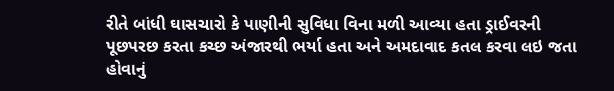રીતે બાંધી ઘાસચારો કે પાણીની સુવિધા વિના મળી આવ્યા હતા ડ્રાઈવરની પૂછપરછ કરતા કચ્છ અંજારથી ભર્યા હતા અને અમદાવાદ કતલ કરવા લઇ જતા હોવાનું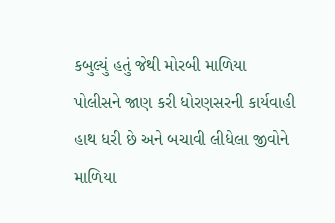કબુલ્યું હતું જેથી મોરબી માળિયા પોલીસને જાણ કરી ધોરણસરની કાર્યવાહી હાથ ધરી છે અને બચાવી લીધેલા જીવોને માળિયા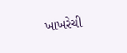ખાખરેચી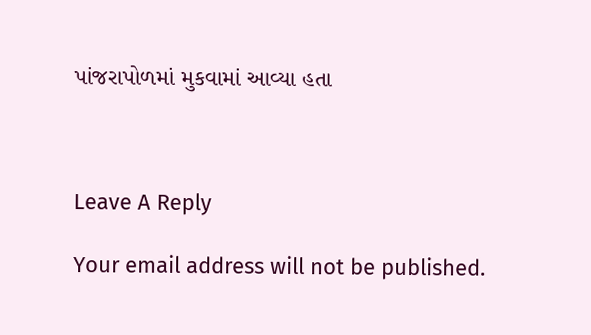પાંજરાપોળમાં મુકવામાં આવ્યા હતા



Leave A Reply

Your email address will not be published.